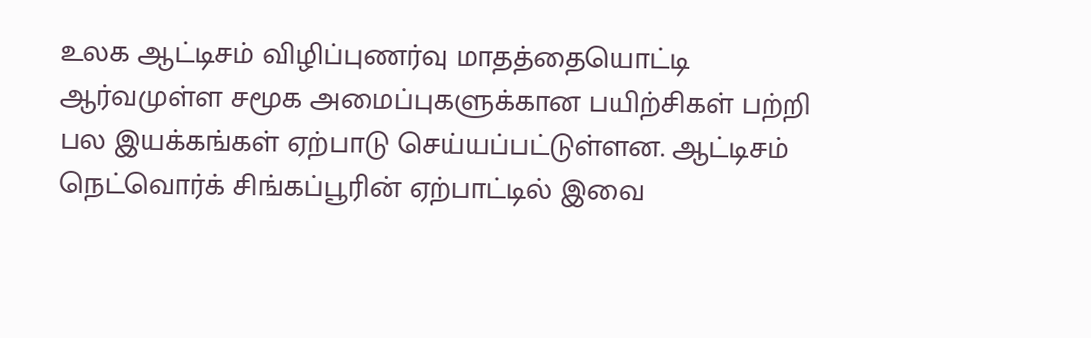உலக ஆட்டிசம் விழிப்புணர்வு மாதத்தையொட்டி ஆர்வமுள்ள சமூக அமைப்புகளுக்கான பயிற்சிகள் பற்றி பல இயக்கங்கள் ஏற்பாடு செய்யப்பட்டுள்ளன. ஆட்டிசம் நெட்வொர்க் சிங்கப்பூரின் ஏற்பாட்டில் இவை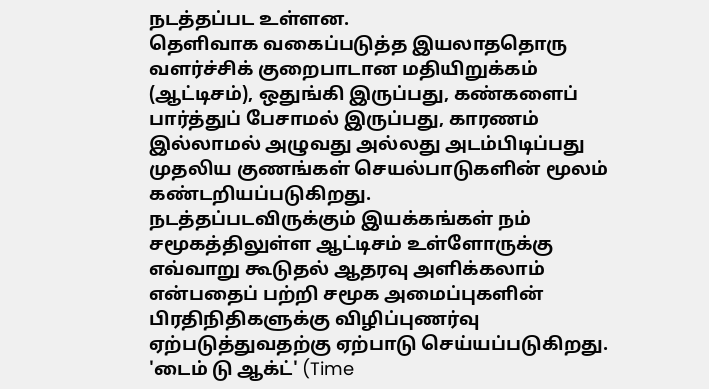நடத்தப்பட உள்ளன.
தெளிவாக வகைப்படுத்த இயலாததொரு வளர்ச்சிக் குறைபாடான மதியிறுக்கம் (ஆட்டிசம்), ஒதுங்கி இருப்பது, கண்களைப் பார்த்துப் பேசாமல் இருப்பது, காரணம் இல்லாமல் அழுவது அல்லது அடம்பிடிப்பது முதலிய குணங்கள் செயல்பாடுகளின் மூலம் கண்டறியப்படுகிறது.
நடத்தப்படவிருக்கும் இயக்கங்கள் நம் சமூகத்திலுள்ள ஆட்டிசம் உள்ளோருக்கு எவ்வாறு கூடுதல் ஆதரவு அளிக்கலாம் என்பதைப் பற்றி சமூக அமைப்புகளின் பிரதிநிதிகளுக்கு விழிப்புணர்வு ஏற்படுத்துவதற்கு ஏற்பாடு செய்யப்படுகிறது.
'டைம் டு ஆக்ட்' (Time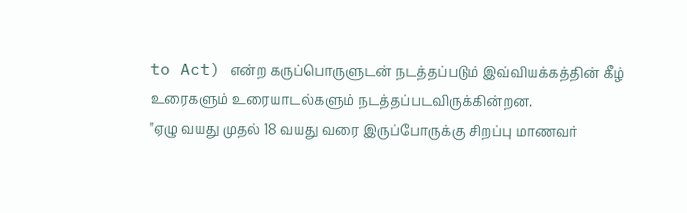to Act) என்ற கருப்பொருளுடன் நடத்தப்படும் இவ்வியக்கத்தின் கீழ் உரைகளும் உரையாடல்களும் நடத்தப்படவிருக்கின்றன.
"ஏழு வயது முதல் 18 வயது வரை இருப்போருக்கு சிறப்பு மாணவர்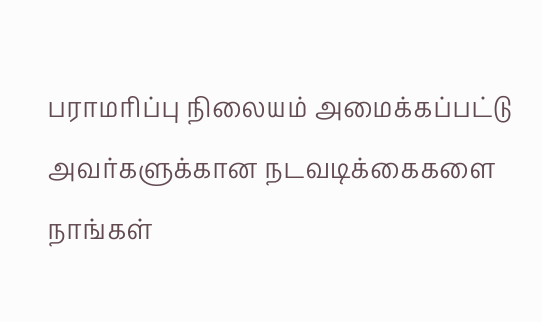பராமரிப்பு நிலையம் அமைக்கப்பட்டு அவர்களுக்கான நடவடிக்கைகளை நாங்கள்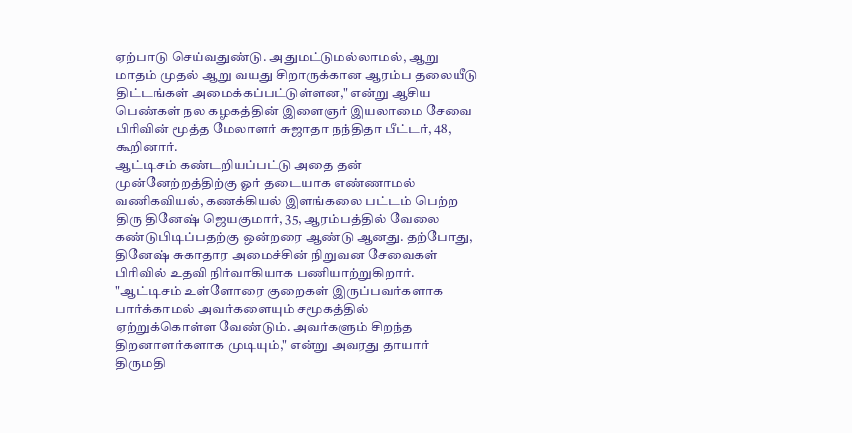ஏற்பாடு செய்வதுண்டு. அதுமட்டுமல்லாமல், ஆறு மாதம் முதல் ஆறு வயது சிறாருக்கான ஆரம்ப தலையீடு திட்டங்கள் அமைக்கப்பட்டுள்ளன," என்று ஆசிய பெண்கள் நல கழகத்தின் இளைஞர் இயலாமை சேவை பிரிவின் மூத்த மேலாளர் சுஜாதா நந்திதா பீட்டர், 48, கூறினார்.
ஆட்டிசம் கண்டறியப்பட்டு அதை தன் முன்னேற்றத்திற்கு ஓர் தடையாக எண்ணாமல்
வணிகவியல், கணக்கியல் இளங்கலை பட்டம் பெற்ற திரு தினேஷ் ஜெயகுமார், 35, ஆரம்பத்தில் வேலை கண்டுபிடிப்பதற்கு ஒன்றரை ஆண்டு ஆனது. தற்போது, தினேஷ் சுகாதார அமைச்சின் நிறுவன சேவைகள் பிரிவில் உதவி நிர்வாகியாக பணியாற்றுகிறார்.
"ஆட்டிசம் உள்ளோரை குறைகள் இருப்பவர்களாக பார்க்காமல் அவர்களையும் சமூகத்தில்
ஏற்றுக்கொள்ள வேண்டும். அவர்களும் சிறந்த திறனாளர்களாக முடியும்," என்று அவரது தாயார் திருமதி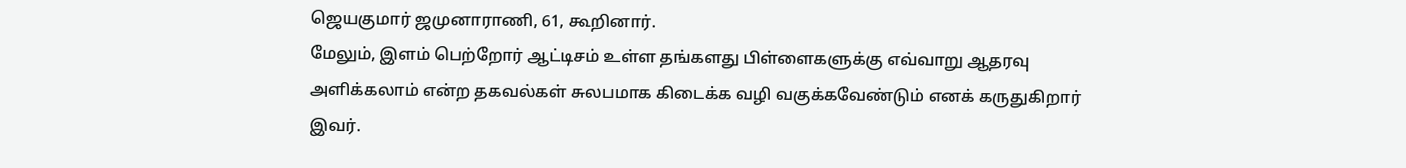ஜெயகுமார் ஜமுனாராணி, 61, கூறினார்.
மேலும், இளம் பெற்றோர் ஆட்டிசம் உள்ள தங்களது பிள்ளைகளுக்கு எவ்வாறு ஆதரவு அளிக்கலாம் என்ற தகவல்கள் சுலபமாக கிடைக்க வழி வகுக்கவேண்டும் எனக் கருதுகிறார் இவர்.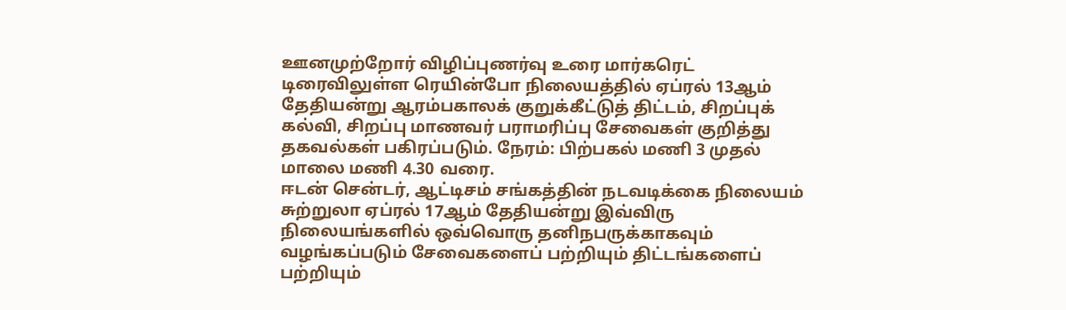ஊனமுற்றோர் விழிப்புணர்வு உரை மார்கரெட் டிரைவிலுள்ள ரெயின்போ நிலையத்தில் ஏப்ரல் 13ஆம் தேதியன்று ஆரம்பகாலக் குறுக்கீட்டுத் திட்டம், சிறப்புக் கல்வி, சிறப்பு மாணவர் பராமரிப்பு சேவைகள் குறித்து தகவல்கள் பகிரப்படும். நேரம்: பிற்பகல் மணி 3 முதல் மாலை மணி 4.30 வரை.
ஈடன் சென்டர், ஆட்டிசம் சங்கத்தின் நடவடிக்கை நிலையம் சுற்றுலா ஏப்ரல் 17ஆம் தேதியன்று இவ்விரு நிலையங்களில் ஒவ்வொரு தனிநபருக்காகவும் வழங்கப்படும் சேவைகளைப் பற்றியும் திட்டங்களைப் பற்றியும்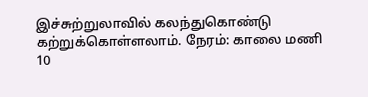இச்சுற்றுலாவில் கலந்துகொண்டு கற்றுக்கொள்ளலாம். நேரம்: காலை மணி 10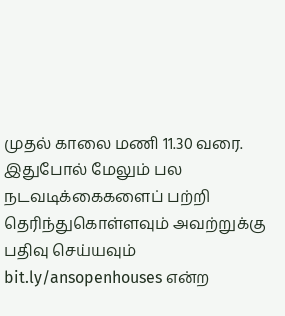முதல் காலை மணி 11.30 வரை.
இதுபோல் மேலும் பல நடவடிக்கைகளைப் பற்றி தெரிந்துகொள்ளவும் அவற்றுக்கு பதிவு செய்யவும் bit.ly/ansopenhouses என்ற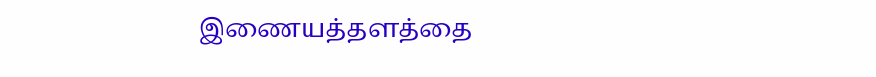இணையத்தளத்தை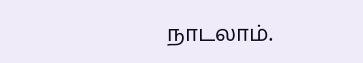நாடலாம்.